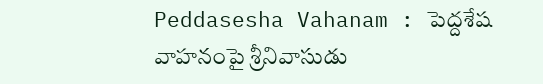Peddasesha Vahanam : పెద్దశేష వాహనంపై శ్రీనివాసుడు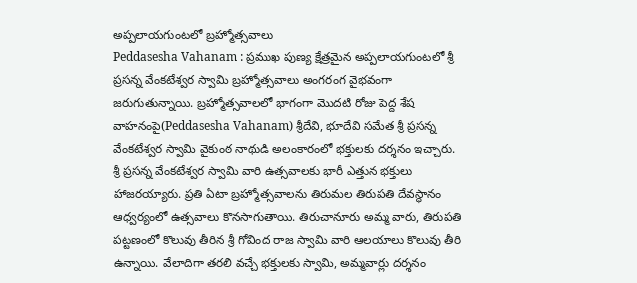అప్పలాయగుంటలో బ్రహ్మోత్సవాలు
Peddasesha Vahanam : ప్రముఖ పుణ్య క్షేత్రమైన అప్పలాయగుంటలో శ్రీ ప్రసన్న వేంకటేశ్వర స్వామి బ్రహ్మోత్సవాలు అంగరంగ వైభవంగా జరుగుతున్నాయి. బ్రహ్మోత్సవాలలో భాగంగా మొదటి రోజు పెద్ద శేష వాహనంపై(Peddasesha Vahanam) శ్రీదేవి, భూదేవి సమేత శ్రీ ప్రసన్న వేంకటేశ్వర స్వామి వైకుంఠ నాథుడి అలంకారంలో భక్తులకు దర్శనం ఇచ్చారు.
శ్రీ ప్రసన్న వేంకటేశ్వర స్వామి వారి ఉత్సవాలకు భారీ ఎత్తున భక్తులు హాజరయ్యారు. ప్రతి ఏటా బ్రహ్మోత్సవాలను తిరుమల తిరుపతి దేవస్థానం ఆధ్వర్యంలో ఉత్సవాలు కొనసాగుతాయి. తిరుచానూరు అమ్మ వారు, తిరుపతి పట్టణంలో కొలువు తీరిన శ్రీ గోవింద రాజ స్వామి వారి ఆలయాలు కొలువు తీరి ఉన్నాయి. వేలాదిగా తరలి వచ్చే భక్తులకు స్వామి, అమ్మవార్లు దర్శనం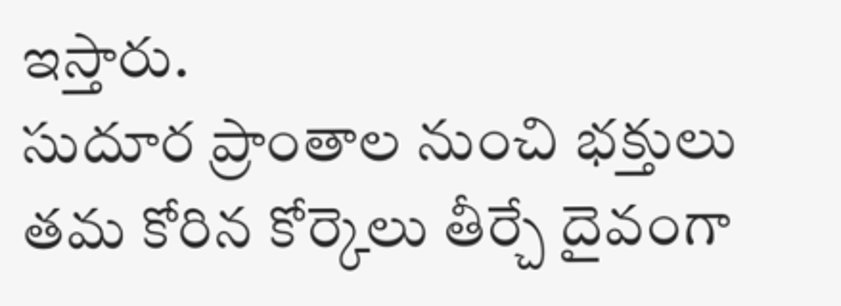ఇస్తారు.
సుదూర ప్రాంతాల నుంచి భక్తులు తమ కోరిన కోర్కెలు తీర్చే దైవంగా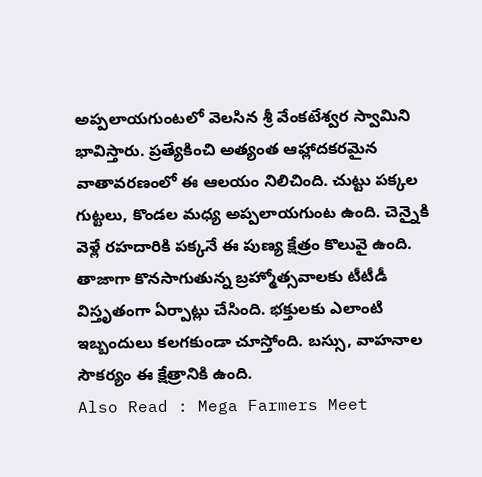అప్పలాయగుంటలో వెలసిన శ్రీ వేంకటేశ్వర స్వామిని భావిస్తారు. ప్రత్యేకించి అత్యంత ఆహ్లాదకరమైన వాతావరణంలో ఈ ఆలయం నిలిచింది. చుట్టు పక్కల గుట్టలు, కొండల మధ్య అప్పలాయగుంట ఉంది. చెన్నైకి వెళ్లే రహదారికి పక్కనే ఈ పుణ్య క్షేత్రం కొలువై ఉంది. తాజాగా కొనసాగుతున్న బ్రహ్మోత్సవాలకు టీటీడీ విస్తృతంగా ఏర్పాట్లు చేసింది. భక్తులకు ఎలాంటి ఇబ్బందులు కలగకుండా చూస్తోంది. బస్సు, వాహనాల సౌకర్యం ఈ క్షేత్రానికి ఉంది.
Also Read : Mega Farmers Meet